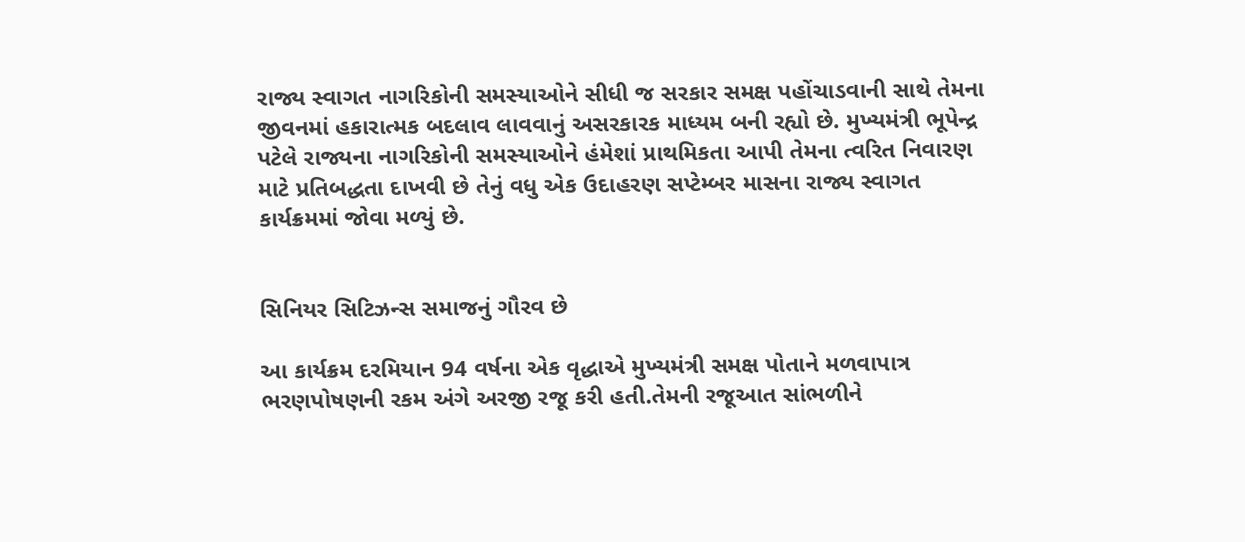રાજ્ય સ્વાગત નાગરિકોની સમસ્યાઓને સીધી જ સરકાર સમક્ષ પહોંચાડવાની સાથે તેમના જીવનમાં હકારાત્મક બદલાવ લાવવાનું અસરકારક માધ્યમ બની રહ્યો છે. મુખ્યમંત્રી ભૂપેન્દ્ર પટેલે રાજ્યના નાગરિકોની સમસ્યાઓને હંમેશાં પ્રાથમિકતા આપી તેમના ત્વરિત નિવારણ માટે પ્રતિબદ્ધતા દાખવી છે તેનું વધુ એક ઉદાહરણ સપ્ટેમ્બર માસના રાજ્ય સ્વાગત કાર્યક્રમમાં જોવા મળ્યું છે.


સિનિયર સિટિઝન્સ સમાજનું ગૌરવ છે

આ કાર્યક્રમ દરમિયાન 94 વર્ષના એક વૃદ્ધાએ મુખ્યમંત્રી સમક્ષ પોતાને મળવાપાત્ર ભરણપોષણની રકમ અંગે અરજી રજૂ કરી હતી.તેમની રજૂઆત સાંભળીને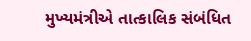મુખ્યમંત્રીએ તાત્કાલિક સંબંધિત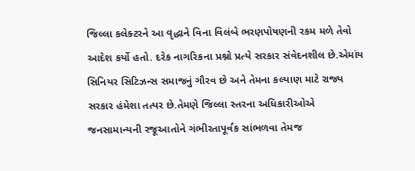જિલ્લા કલેક્ટરને આ વૃદ્ધાને વિના વિલંબે ભરણપોષણની રકમ મળે તેવો આદેશ કર્યો હતો. દરેક નાગરિકના પ્રશ્નો પ્રત્યે સરકાર સંવેદનશીલ છે.એમાંય સિનિયર સિટિઝન્સ સમાજનું ગૌરવ છે અને તેમના કલ્યાણ માટે રાજ્ય સરકાર હંમેશા તત્પર છે.તેમણે જિલ્લા સ્તરના અધિકારીઓએ જનસામાન્યની રજૂઆતોને ગંભીરતાપૂર્વક સાંભળવા તેમજ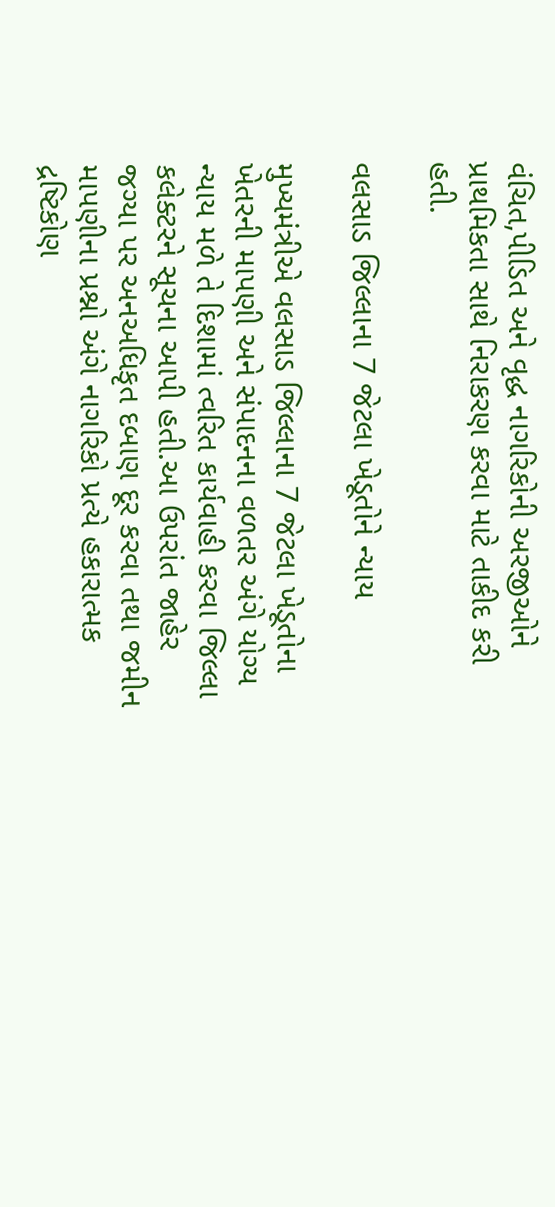વંચિત,પીડિત અને વૃદ્ધ નાગરિકોની અરજીઓને પ્રાથમિકતા સાથે નિરાકરણ કરવા માટે તાકીદ કરી હતી.

વલસાડ જિલ્લાના 7 જેટલા ખેડૂતોને ન્યાય

મુખ્યમંત્રીએ વલસાડ જિલ્લાના 7 જેટલા ખેડૂતોના ખેતરની માપણી અને સંપાદનના વળતર અંગે યોગ્ય ન્યાય મળે તે દિશામાં ત્વરિત કાર્યવાહી કરવા જિલ્લા કલેક્ટરને સૂચના આપી હતી.આ ઉપરાંત જાહેર જગ્યા પર અનઅધિકૃત દબાણ દૂર કરવા તથા જમીન માપણીના પ્રશ્નો અંગે નાગરિકો પ્રત્યે હકારાત્મક દ્રષ્ટિકોણ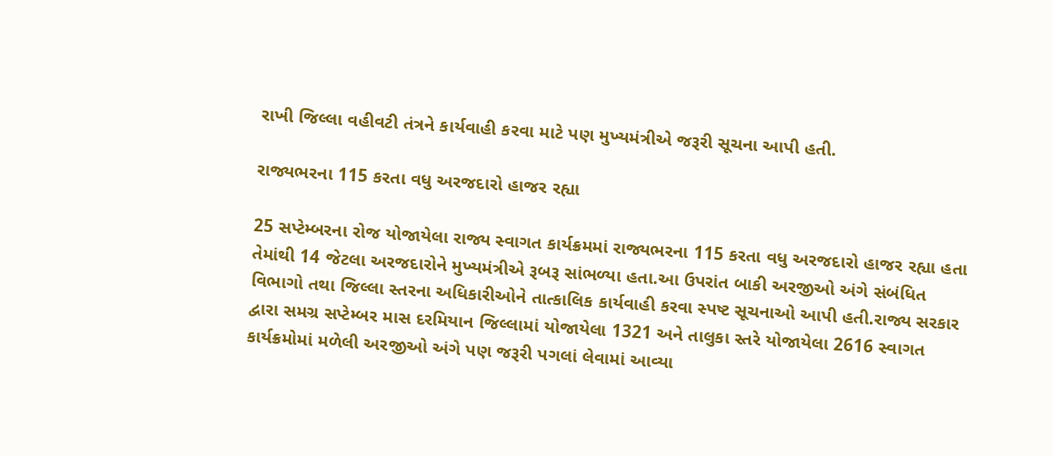રાખી જિલ્લા વહીવટી તંત્રને કાર્યવાહી કરવા માટે પણ મુખ્યમંત્રીએ જરૂરી સૂચના આપી હતી.

રાજ્યભરના 115 કરતા વધુ અરજદારો હાજર રહ્યા

25 સપ્ટેમ્બરના રોજ યોજાયેલા રાજ્ય સ્વાગત કાર્યક્રમમાં રાજ્યભરના 115 કરતા વધુ અરજદારો હાજર રહ્યા હતા તેમાંથી 14 જેટલા અરજદારોને મુખ્યમંત્રીએ રૂબરૂ સાંભળ્યા હતા.આ ઉપરાંત બાકી અરજીઓ અંગે સંબંધિત વિભાગો તથા જિલ્લા સ્તરના અધિકારીઓને તાત્કાલિક કાર્યવાહી કરવા સ્પષ્ટ સૂચનાઓ આપી હતી.રાજ્ય સરકાર દ્વારા સમગ્ર સપ્ટેમ્બર માસ દરમિયાન જિલ્લામાં યોજાયેલા 1321 અને તાલુકા સ્તરે યોજાયેલા 2616 સ્વાગત કાર્યક્રમોમાં મળેલી અરજીઓ અંગે પણ જરૂરી પગલાં લેવામાં આવ્યા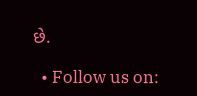છે.

  • Follow us on: